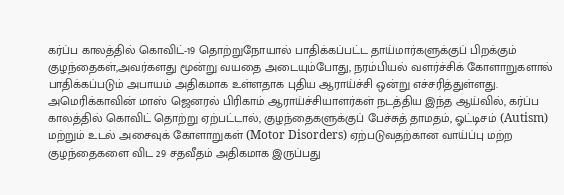கர்ப்ப காலத்தில் கொவிட்-19 தொற்றுநோயால் பாதிக்கப்பட்ட தாய்மார்களுக்குப் பிறக்கும் குழந்தைகள்,அவர்களது மூன்று வயதை அடையும்போது, நரம்பியல் வளர்ச்சிக் கோளாறுகளால் பாதிக்கப்படும் அபாயம் அதிகமாக உள்ளதாக புதிய ஆராய்ச்சி ஒன்று எச்சரித்துள்ளது.
அமெரிக்காவின் மாஸ் ஜெனரல் பிரிகாம் ஆராய்ச்சியாளர்கள் நடத்திய இந்த ஆய்வில், கர்ப்ப காலத்தில் கொவிட் தொற்று ஏற்பட்டால், குழந்தைகளுக்குப் பேச்சுத் தாமதம், ஓட்டிசம் (Autism) மற்றும் உடல் அசைவுக் கோளாறுகள் (Motor Disorders) ஏற்படுவதற்கான வாய்ப்பு மற்ற குழந்தைகளை விட 29 சதவீதம் அதிகமாக இருப்பது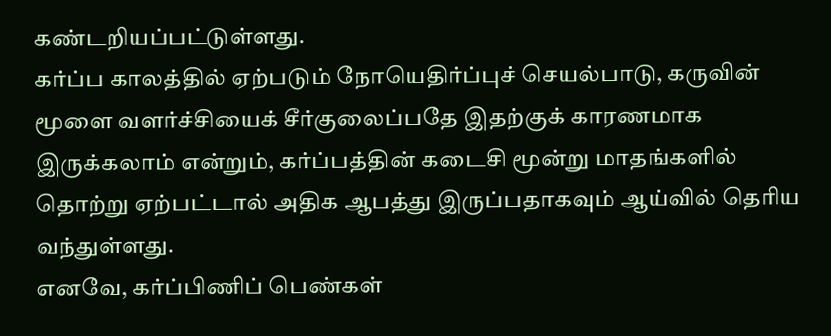கண்டறியப்பட்டுள்ளது.
கர்ப்ப காலத்தில் ஏற்படும் நோயெதிர்ப்புச் செயல்பாடு, கருவின் மூளை வளர்ச்சியைக் சீர்குலைப்பதே இதற்குக் காரணமாக இருக்கலாம் என்றும், கர்ப்பத்தின் கடைசி மூன்று மாதங்களில் தொற்று ஏற்பட்டால் அதிக ஆபத்து இருப்பதாகவும் ஆய்வில் தெரிய வந்துள்ளது.
எனவே, கர்ப்பிணிப் பெண்கள்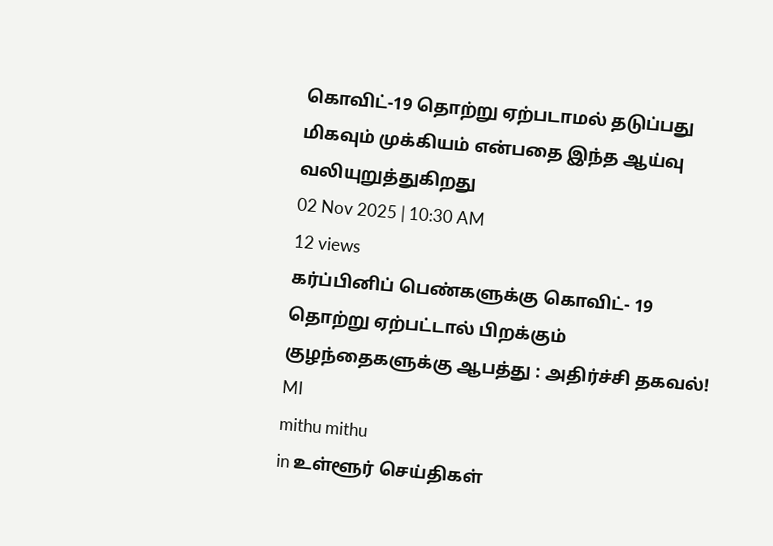கொவிட்-19 தொற்று ஏற்படாமல் தடுப்பது மிகவும் முக்கியம் என்பதை இந்த ஆய்வு வலியுறுத்துகிறது
02 Nov 2025 | 10:30 AM
12 views
கர்ப்பினிப் பெண்களுக்கு கொவிட்- 19 தொற்று ஏற்பட்டால் பிறக்கும் குழந்தைகளுக்கு ஆபத்து : அதிர்ச்சி தகவல்!
MI
mithu mithu
in உள்ளூர் செய்திகள்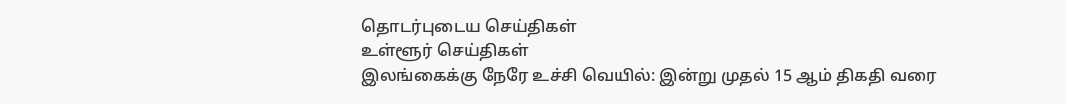தொடர்புடைய செய்திகள்
உள்ளூர் செய்திகள்
இலங்கைக்கு நேரே உச்சி வெயில்: இன்று முதல் 15 ஆம் திகதி வரை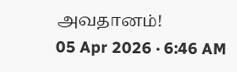அவதானம்!
05 Apr 2026 · 6:46 AM